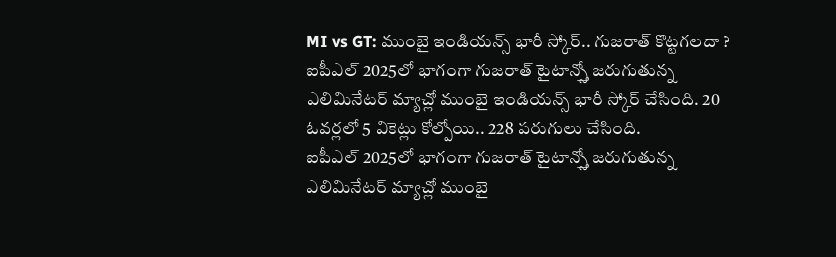MI vs GT: ముంబై ఇండియన్స్ భారీ స్కోర్.. గుజరాత్ కొట్టగలదా ?
ఐపీఎల్ 2025లో భాగంగా గుజరాత్ టైటాన్స్తో జరుగుతున్న ఎలిమినేటర్ మ్యాచ్లో ముంబై ఇండియన్స్ భారీ స్కోర్ చేసింది. 20 ఓవర్లలో 5 వికెట్లు కోల్పోయి.. 228 పరుగులు చేసింది.
ఐపీఎల్ 2025లో భాగంగా గుజరాత్ టైటాన్స్తో జరుగుతున్న ఎలిమినేటర్ మ్యాచ్లో ముంబై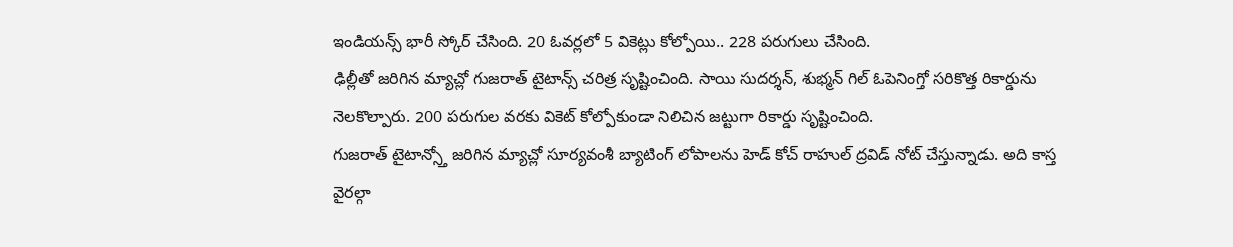ఇండియన్స్ భారీ స్కోర్ చేసింది. 20 ఓవర్లలో 5 వికెట్లు కోల్పోయి.. 228 పరుగులు చేసింది.
ఢిల్లీతో జరిగిన మ్యాచ్లో గుజరాత్ టైటాన్స్ చరిత్ర సృష్టించింది. సాయి సుదర్శన్, శుభ్మన్ గిల్ ఓపెనింగ్తో సరికొత్త రికార్డును నెలకొల్పారు. 200 పరుగుల వరకు వికెట్ కోల్పోకుండా నిలిచిన జట్టుగా రికార్డు సృష్టించింది.
గుజరాత్ టైటాన్స్తో జరిగిన మ్యాచ్లో సూర్యవంశీ బ్యాటింగ్ లోపాలను హెడ్ కోచ్ రాహుల్ ద్రవిడ్ నోట్ చేస్తున్నాడు. అది కాస్త వైరల్గా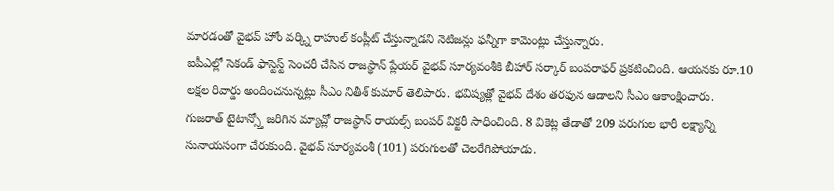మారడంతో వైభవ్ హోం వర్క్ని రాహుల్ కంప్లీట్ చేస్తున్నాడని నెటిజన్లు ఫన్నీగా కామెంట్లు చేస్తున్నారు.
ఐపీఎల్లో సెకండ్ ఫాస్టెస్ట్ సెంచరీ చేసిన రాజస్థాన్ ప్లేయర్ వైభవ్ సూర్యవంశీకి బీహార్ సర్కార్ బంపరాఫర్ ప్రకటించింది. ఆయనకు రూ.10 లక్షల రివార్డు అందించనున్నట్లు సీఎం నితీశ్ కుమార్ తెలిపారు. భవిష్యత్లో వైభవ్ దేశం తరఫున ఆడాలని సీఎం ఆకాంక్షించారు.
గుజరాత్ టైటాన్స్తో జరిగిన మ్యాచ్లో రాజస్థాన్ రాయల్స్ బంపర్ విక్టరీ సాధించింది. 8 వికెట్ల తేడాతో 209 పరుగుల భారీ లక్ష్యాన్ని సునాయసంగా చేరుకుంది. వైభవ్ సూర్యవంశీ (101) పరుగులతో చెలరేగిపోయాడు.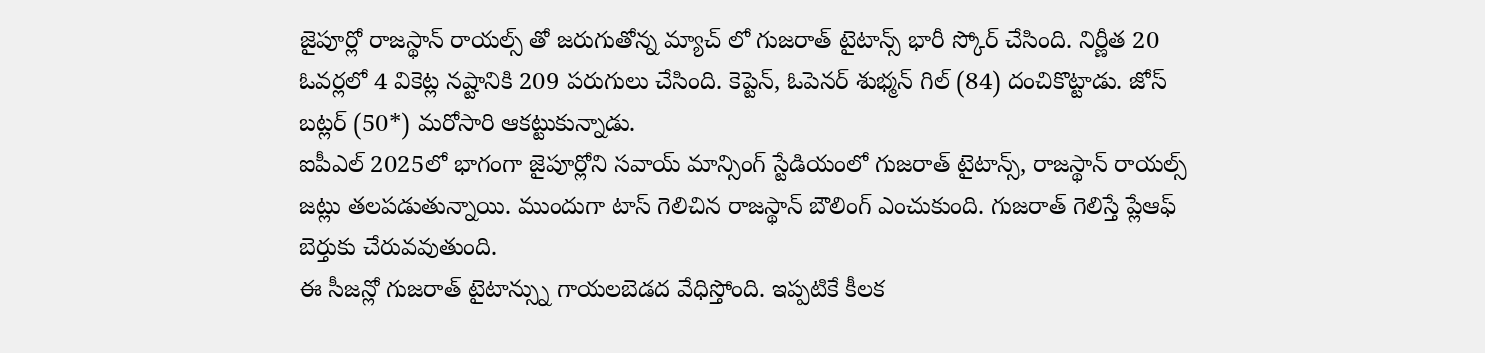జైపూర్లో రాజస్థాన్ రాయల్స్ తో జరుగుతోన్న మ్యాచ్ లో గుజరాత్ టైటాన్స్ భారీ స్కోర్ చేసింది. నిర్ణీత 20 ఓవర్లలో 4 వికెట్ల నష్టానికి 209 పరుగులు చేసింది. కెప్టెన్, ఓపెనర్ శుభ్మన్ గిల్ (84) దంచికొట్టాడు. జోస్ బట్లర్ (50*) మరోసారి ఆకట్టుకున్నాడు.
ఐపీఎల్ 2025లో భాగంగా జైపూర్లోని సవాయ్ మాన్సింగ్ స్టేడియంలో గుజరాత్ టైటాన్స్, రాజస్థాన్ రాయల్స్ జట్లు తలపడుతున్నాయి. ముందుగా టాస్ గెలిచిన రాజస్థాన్ బౌలింగ్ ఎంచుకుంది. గుజరాత్ గెలిస్తే ప్లేఆఫ్ బెర్తుకు చేరువవుతుంది.
ఈ సీజన్లో గుజరాత్ టైటాన్స్ను గాయలబెడద వేధిస్తోంది. ఇప్పటికే కీలక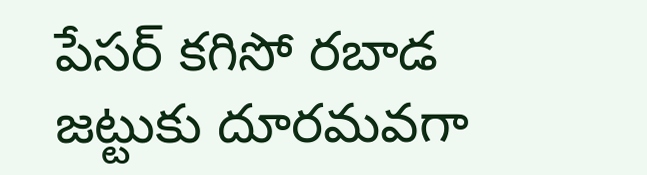పేసర్ కగిసో రబాడ జట్టుకు దూరమవగా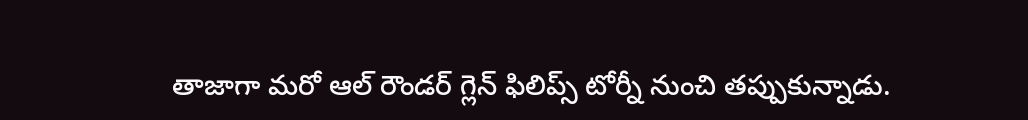తాజాగా మరో ఆల్ రౌండర్ గ్లెన్ ఫిలిప్స్ టోర్నీ నుంచి తప్పుకున్నాడు.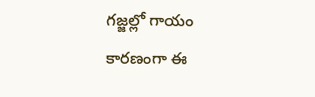గజ్జల్లో గాయం కారణంగా ఈ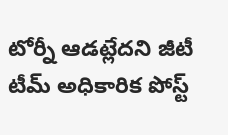టోర్నీ ఆడట్లేదని జీటీ టీమ్ అధికారిక పోస్ట్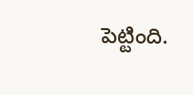పెట్టింది.